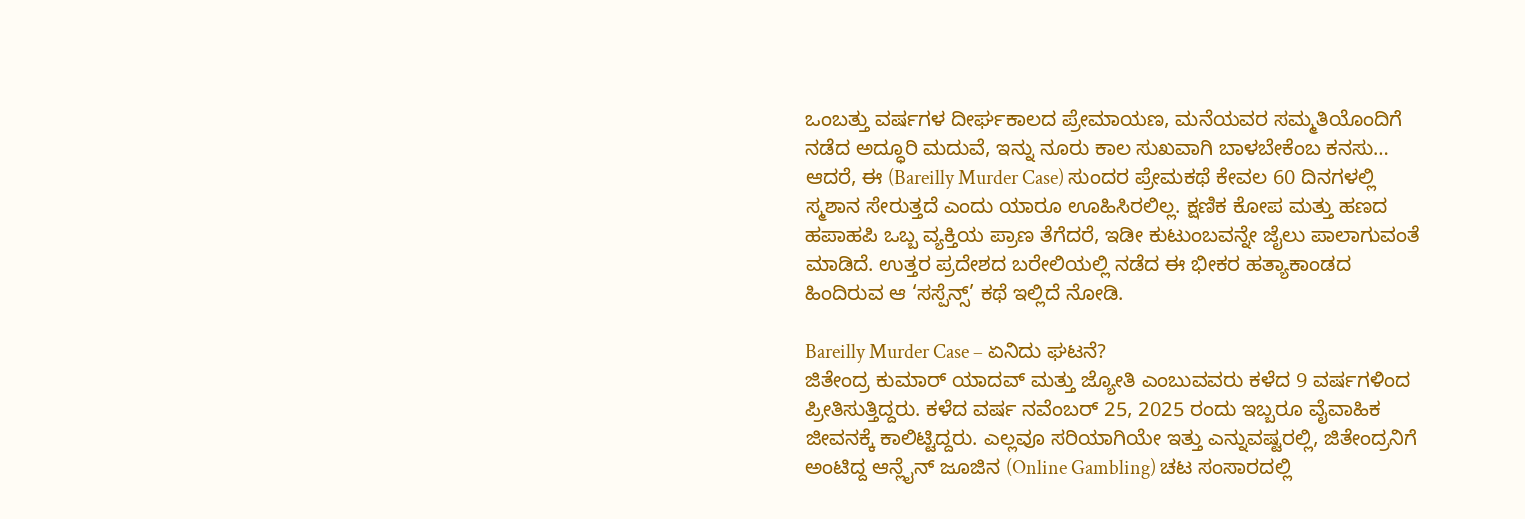ಒಂಬತ್ತು ವರ್ಷಗಳ ದೀರ್ಘಕಾಲದ ಪ್ರೇಮಾಯಣ, ಮನೆಯವರ ಸಮ್ಮತಿಯೊಂದಿಗೆ ನಡೆದ ಅದ್ಧೂರಿ ಮದುವೆ, ಇನ್ನು ನೂರು ಕಾಲ ಸುಖವಾಗಿ ಬಾಳಬೇಕೆಂಬ ಕನಸು… ಆದರೆ, ಈ (Bareilly Murder Case) ಸುಂದರ ಪ್ರೇಮಕಥೆ ಕೇವಲ 60 ದಿನಗಳಲ್ಲಿ ಸ್ಮಶಾನ ಸೇರುತ್ತದೆ ಎಂದು ಯಾರೂ ಊಹಿಸಿರಲಿಲ್ಲ. ಕ್ಷಣಿಕ ಕೋಪ ಮತ್ತು ಹಣದ ಹಪಾಹಪಿ ಒಬ್ಬ ವ್ಯಕ್ತಿಯ ಪ್ರಾಣ ತೆಗೆದರೆ, ಇಡೀ ಕುಟುಂಬವನ್ನೇ ಜೈಲು ಪಾಲಾಗುವಂತೆ ಮಾಡಿದೆ. ಉತ್ತರ ಪ್ರದೇಶದ ಬರೇಲಿಯಲ್ಲಿ ನಡೆದ ಈ ಭೀಕರ ಹತ್ಯಾಕಾಂಡದ ಹಿಂದಿರುವ ಆ ‘ಸಸ್ಪೆನ್ಸ್’ ಕಥೆ ಇಲ್ಲಿದೆ ನೋಡಿ.

Bareilly Murder Case – ಏನಿದು ಘಟನೆ?
ಜಿತೇಂದ್ರ ಕುಮಾರ್ ಯಾದವ್ ಮತ್ತು ಜ್ಯೋತಿ ಎಂಬುವವರು ಕಳೆದ 9 ವರ್ಷಗಳಿಂದ ಪ್ರೀತಿಸುತ್ತಿದ್ದರು. ಕಳೆದ ವರ್ಷ ನವೆಂಬರ್ 25, 2025 ರಂದು ಇಬ್ಬರೂ ವೈವಾಹಿಕ ಜೀವನಕ್ಕೆ ಕಾಲಿಟ್ಟಿದ್ದರು. ಎಲ್ಲವೂ ಸರಿಯಾಗಿಯೇ ಇತ್ತು ಎನ್ನುವಷ್ಟರಲ್ಲಿ, ಜಿತೇಂದ್ರನಿಗೆ ಅಂಟಿದ್ದ ಆನ್ಲೈನ್ ಜೂಜಿನ (Online Gambling) ಚಟ ಸಂಸಾರದಲ್ಲಿ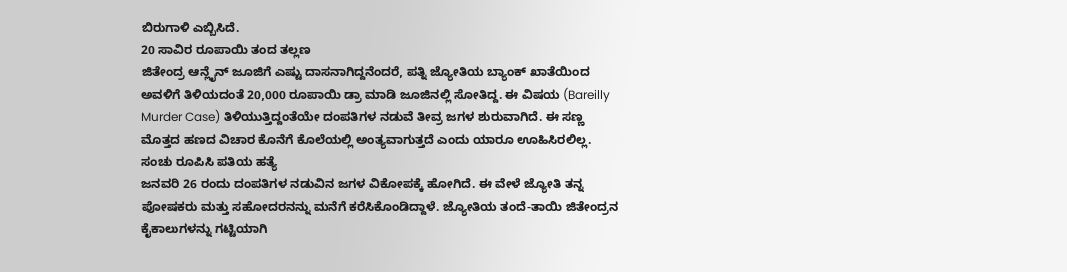ಬಿರುಗಾಳಿ ಎಬ್ಬಿಸಿದೆ.
20 ಸಾವಿರ ರೂಪಾಯಿ ತಂದ ತಲ್ಲಣ
ಜಿತೇಂದ್ರ ಆನ್ಲೈನ್ ಜೂಜಿಗೆ ಎಷ್ಟು ದಾಸನಾಗಿದ್ದನೆಂದರೆ, ಪತ್ನಿ ಜ್ಯೋತಿಯ ಬ್ಯಾಂಕ್ ಖಾತೆಯಿಂದ ಅವಳಿಗೆ ತಿಳಿಯದಂತೆ 20,000 ರೂಪಾಯಿ ಡ್ರಾ ಮಾಡಿ ಜೂಜಿನಲ್ಲಿ ಸೋತಿದ್ದ. ಈ ವಿಷಯ (Bareilly Murder Case) ತಿಳಿಯುತ್ತಿದ್ದಂತೆಯೇ ದಂಪತಿಗಳ ನಡುವೆ ತೀವ್ರ ಜಗಳ ಶುರುವಾಗಿದೆ. ಈ ಸಣ್ಣ ಮೊತ್ತದ ಹಣದ ವಿಚಾರ ಕೊನೆಗೆ ಕೊಲೆಯಲ್ಲಿ ಅಂತ್ಯವಾಗುತ್ತದೆ ಎಂದು ಯಾರೂ ಊಹಿಸಿರಲಿಲ್ಲ.
ಸಂಚು ರೂಪಿಸಿ ಪತಿಯ ಹತ್ಯೆ
ಜನವರಿ 26 ರಂದು ದಂಪತಿಗಳ ನಡುವಿನ ಜಗಳ ವಿಕೋಪಕ್ಕೆ ಹೋಗಿದೆ. ಈ ವೇಳೆ ಜ್ಯೋತಿ ತನ್ನ ಪೋಷಕರು ಮತ್ತು ಸಹೋದರನನ್ನು ಮನೆಗೆ ಕರೆಸಿಕೊಂಡಿದ್ದಾಳೆ. ಜ್ಯೋತಿಯ ತಂದೆ-ತಾಯಿ ಜಿತೇಂದ್ರನ ಕೈಕಾಲುಗಳನ್ನು ಗಟ್ಟಿಯಾಗಿ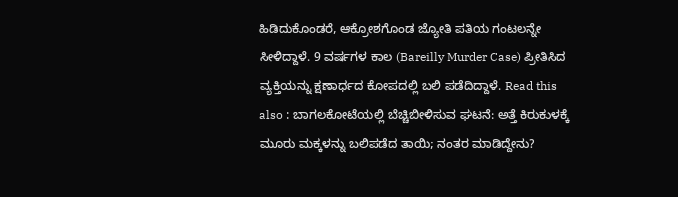ಹಿಡಿದುಕೊಂಡರೆ, ಆಕ್ರೋಶಗೊಂಡ ಜ್ಯೋತಿ ಪತಿಯ ಗಂಟಲನ್ನೇ ಸೀಳಿದ್ದಾಳೆ. 9 ವರ್ಷಗಳ ಕಾಲ (Bareilly Murder Case) ಪ್ರೀತಿಸಿದ ವ್ಯಕ್ತಿಯನ್ನು ಕ್ಷಣಾರ್ಧದ ಕೋಪದಲ್ಲಿ ಬಲಿ ಪಡೆದಿದ್ದಾಳೆ. Read this also : ಬಾಗಲಕೋಟೆಯಲ್ಲಿ ಬೆಚ್ಚಿಬೀಳಿಸುವ ಘಟನೆ: ಅತ್ತೆ ಕಿರುಕುಳಕ್ಕೆ ಮೂರು ಮಕ್ಕಳನ್ನು ಬಲಿಪಡೆದ ತಾಯಿ; ನಂತರ ಮಾಡಿದ್ದೇನು?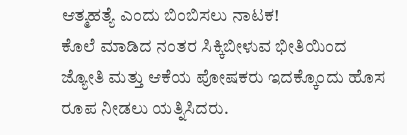ಆತ್ಮಹತ್ಯೆ ಎಂದು ಬಿಂಬಿಸಲು ನಾಟಕ!
ಕೊಲೆ ಮಾಡಿದ ನಂತರ ಸಿಕ್ಕಿಬೀಳುವ ಭೀತಿಯಿಂದ ಜ್ಯೋತಿ ಮತ್ತು ಆಕೆಯ ಪೋಷಕರು ಇದಕ್ಕೊಂದು ಹೊಸ ರೂಪ ನೀಡಲು ಯತ್ನಿಸಿದರು.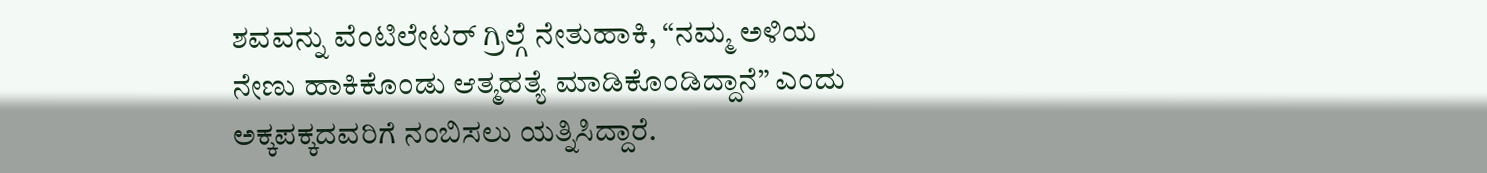ಶವವನ್ನು ವೆಂಟಿಲೇಟರ್ ಗ್ರಿಲ್ಗೆ ನೇತುಹಾಕಿ, “ನಮ್ಮ ಅಳಿಯ ನೇಣು ಹಾಕಿಕೊಂಡು ಆತ್ಮಹತ್ಯೆ ಮಾಡಿಕೊಂಡಿದ್ದಾನೆ” ಎಂದು ಅಕ್ಕಪಕ್ಕದವರಿಗೆ ನಂಬಿಸಲು ಯತ್ನಿಸಿದ್ದಾರೆ.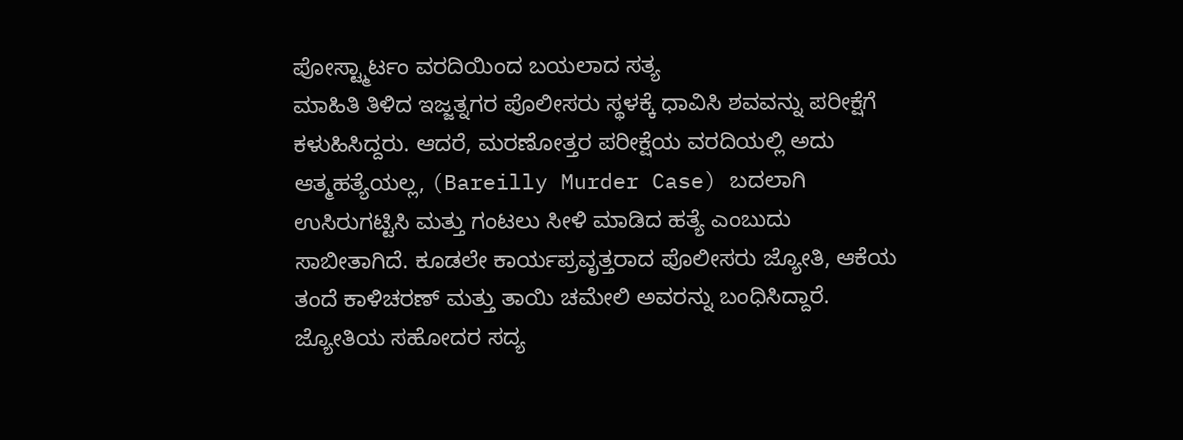ಪೋಸ್ಟ್ಮಾರ್ಟಂ ವರದಿಯಿಂದ ಬಯಲಾದ ಸತ್ಯ
ಮಾಹಿತಿ ತಿಳಿದ ಇಜ್ಜತ್ನಗರ ಪೊಲೀಸರು ಸ್ಥಳಕ್ಕೆ ಧಾವಿಸಿ ಶವವನ್ನು ಪರೀಕ್ಷೆಗೆ ಕಳುಹಿಸಿದ್ದರು. ಆದರೆ, ಮರಣೋತ್ತರ ಪರೀಕ್ಷೆಯ ವರದಿಯಲ್ಲಿ ಅದು ಆತ್ಮಹತ್ಯೆಯಲ್ಲ, (Bareilly Murder Case) ಬದಲಾಗಿ ಉಸಿರುಗಟ್ಟಿಸಿ ಮತ್ತು ಗಂಟಲು ಸೀಳಿ ಮಾಡಿದ ಹತ್ಯೆ ಎಂಬುದು ಸಾಬೀತಾಗಿದೆ. ಕೂಡಲೇ ಕಾರ್ಯಪ್ರವೃತ್ತರಾದ ಪೊಲೀಸರು ಜ್ಯೋತಿ, ಆಕೆಯ ತಂದೆ ಕಾಳಿಚರಣ್ ಮತ್ತು ತಾಯಿ ಚಮೇಲಿ ಅವರನ್ನು ಬಂಧಿಸಿದ್ದಾರೆ. ಜ್ಯೋತಿಯ ಸಹೋದರ ಸದ್ಯ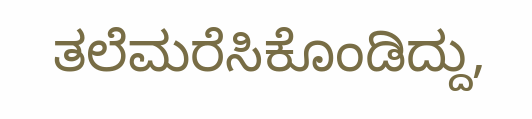ತಲೆಮರೆಸಿಕೊಂಡಿದ್ದು,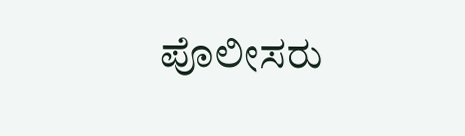ಪೊಲೀಸರು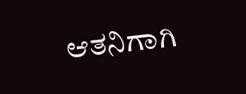ಆತನಿಗಾಗಿ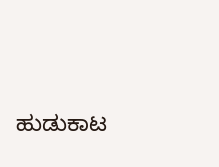ಹುಡುಕಾಟ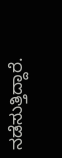ನಡೆಸುತ್ತಿದ್ದಾರೆ.